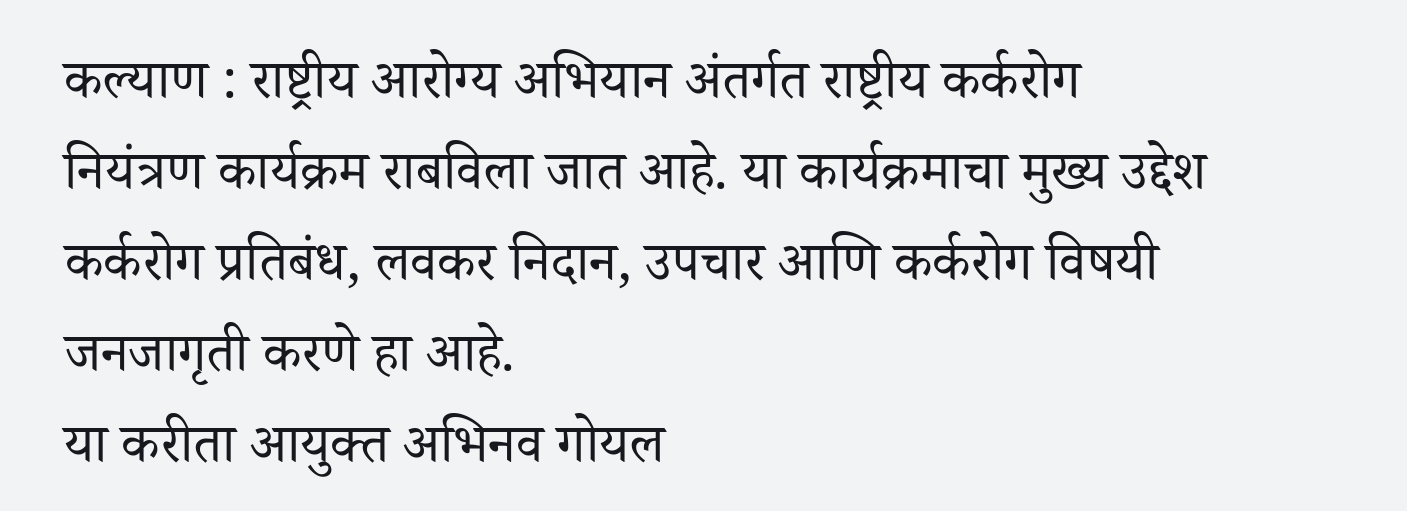कल्याण : राष्ट्रीय आरोग्य अभियान अंतर्गत राष्ट्रीय कर्करोग नियंत्रण कार्यक्रम राबविला जात आहे. या कार्यक्रमाचा मुख्य उद्देश कर्करोग प्रतिबंध, लवकर निदान, उपचार आणि कर्करोग विषयी जनजागृती करणे हा आहे.
या करीता आयुक्त अभिनव गोयल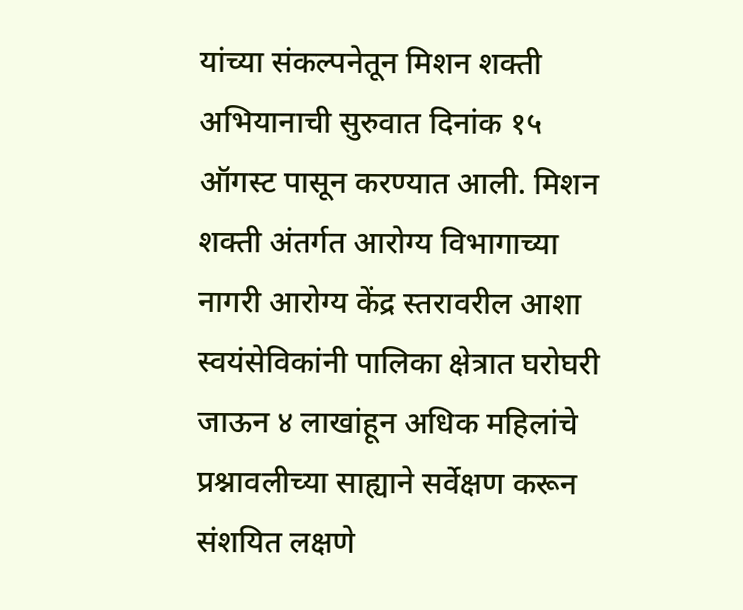यांच्या संकल्पनेतून मिशन शक्ती अभियानाची सुरुवात दिनांक १५ ऑगस्ट पासून करण्यात आली. मिशन शक्ती अंतर्गत आरोग्य विभागाच्या नागरी आरोग्य केंद्र स्तरावरील आशा स्वयंसेविकांनी पालिका क्षेत्रात घरोघरी जाऊन ४ लाखांहून अधिक महिलांचे प्रश्नावलीच्या साह्याने सर्वेक्षण करून संशयित लक्षणे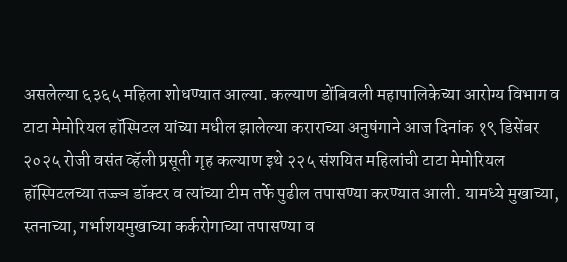असलेल्या ६३६५ महिला शोधण्यात आल्या. कल्याण डोंबिवली महापालिकेच्या आरोग्य विभाग व टाटा मेमोरियल हॉस्पिटल यांच्या मधील झालेल्या कराराच्या अनुषंगाने आज दिनांक १९ डिसेंबर २०२५ रोजी वसंत व्हॅली प्रसूती गृह कल्याण इथे २२५ संशयित महिलांची टाटा मेमोरियल हॉस्पिटलच्या तज्ज्ञ डॉक्टर व त्यांच्या टीम तर्फे पुढील तपासण्या करण्यात आली. यामध्ये मुखाच्या, स्तनाच्या, गर्भाशयमुखाच्या कर्करोगाच्या तपासण्या व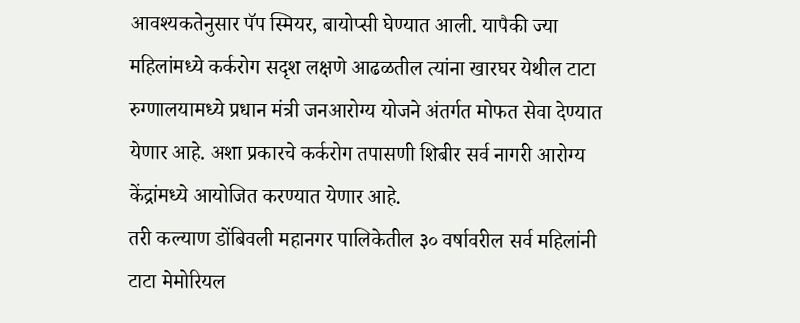आवश्यकतेनुसार पॅप स्मियर, बायोप्सी घेण्यात आली. यापैकी ज्या महिलांमध्ये कर्करोग सदृश लक्षणे आढळतील त्यांना खारघर येथील टाटा रुग्णालयामध्ये प्रधान मंत्री जनआरोग्य योजने अंतर्गत मोफत सेवा देण्यात येणार आहे. अशा प्रकारचे कर्करोग तपासणी शिबीर सर्व नागरी आरोग्य केंद्रांमध्ये आयोजित करण्यात येणार आहे.
तरी कल्याण डोंबिवली महानगर पालिकेतील ३० वर्षावरील सर्व महिलांनी टाटा मेमोरियल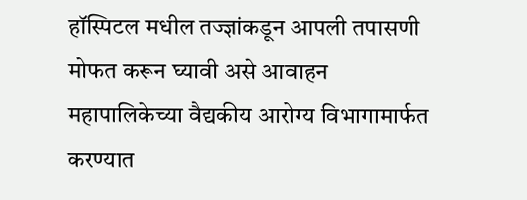हॉस्पिटल मधील तज्ज्ञांकडून आपली तपासणी मोफत करून घ्यावी असे आवाहन महापालिकेच्या वैद्यकीय आरोग्य विभागामार्फत करण्यात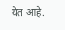येत आहे.